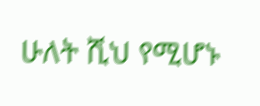ሁለት ሺህ የሚሆኑ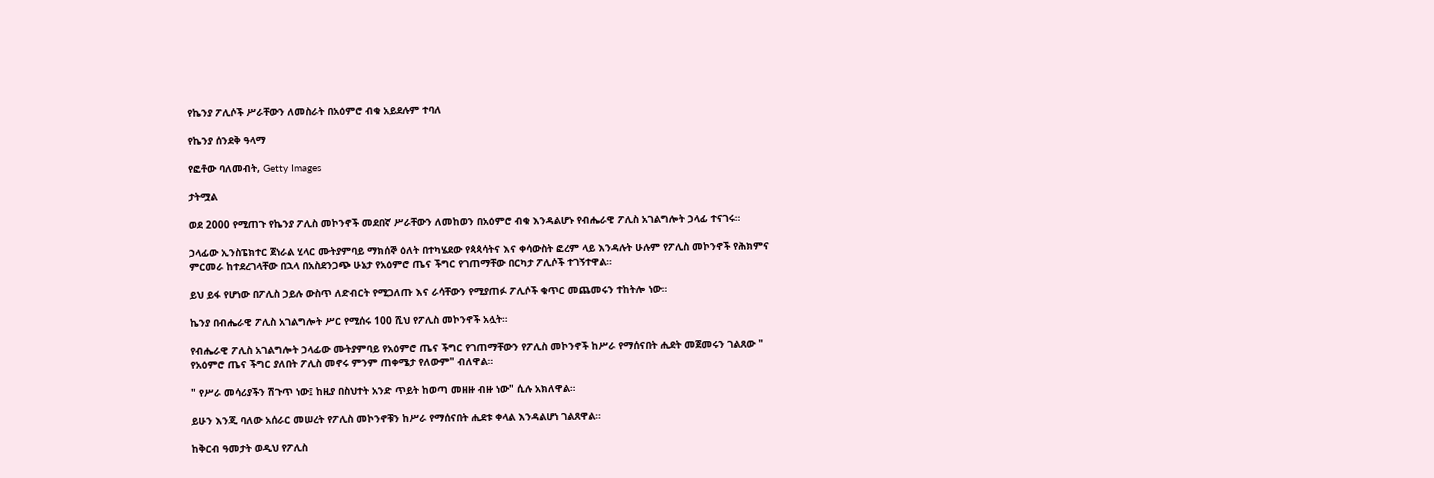የኬንያ ፖሊሶች ሥራቸውን ለመስራት በአዕምሮ ብቁ አይደሉም ተባለ

የኬንያ ሰንደቅ ዓላማ

የፎቶው ባለመብት, Getty Images

ታትሟል

ወደ 2000 የሚጠጉ የኬንያ ፖሊስ መኮንኖች መደበኛ ሥራቸውን ለመከወን በአዕምሮ ብቁ እንዳልሆኑ የብሔራዊ ፖሊስ አገልግሎት ኃላፊ ተናገሩ።

ኃላፊው ኢንስፔክተር ጀነራል ሂላር ሙትያምባይ ማክሰኞ ዕለት በተካሄደው የጳጳሳትና እና ቀሳውስት ፎረም ላይ እንዳሉት ሁሉም የፖሊስ መኮንኖች የሕክምና ምርመራ ከተደረገላቸው በኋላ በአስደንጋጭ ሁኔታ የአዕምሮ ጤና ችግር የገጠማቸው በርካታ ፖሊሶች ተገኝተዋል።

ይህ ይፋ የሆነው በፖሊስ ኃይሉ ውስጥ ለድብርት የሚጋለጡ እና ራሳቸውን የሚያጠፉ ፖሊሶች ቁጥር መጨመሩን ተከትሎ ነው።

ኬንያ በብሔራዊ ፖሊስ አገልግሎት ሥር የሚሰሩ 100 ሺህ የፖሊስ መኮንኖች አሏት።

የብሔራዊ ፖሊስ አገልግሎት ኃላፊው ሙትያምባይ የአዕምሮ ጤና ችግር የገጠማቸውን የፖሊስ መኮንኖች ከሥራ የማሰናበት ሒደት መጀመሩን ገልጸው " የአዕምሮ ጤና ችግር ያለበት ፖሊስ መኖሩ ምንም ጠቀሜታ የለውም" ብለዋል።

" የሥራ መሳሪያችን ሽጉጥ ነው፤ ከዚያ በስህተት አንድ ጥይት ከወጣ መዘዙ ብዙ ነው" ሲሉ አክለዋል።

ይሁን እንጂ ባለው አሰራር መሠረት የፖሊስ መኮንኖቹን ከሥራ የማሰናበት ሒደቱ ቀላል እንዳልሆነ ገልጸዋል።

ከቅርብ ዓመታት ወዲህ የፖሊስ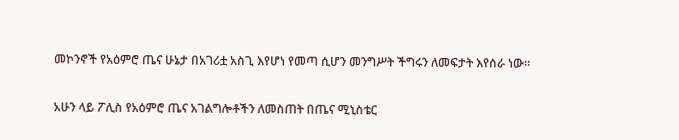መኮንኖች የአዕምሮ ጤና ሁኔታ በአገሪቷ አስጊ እየሆነ የመጣ ሲሆን መንግሥት ችግሩን ለመፍታት እየሰራ ነው።

አሁን ላይ ፖሊስ የአዕምሮ ጤና አገልግሎቶችን ለመስጠት በጤና ሚኒስቴር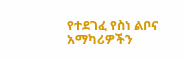የተደገፈ የስነ ልቦና አማካሪዎችን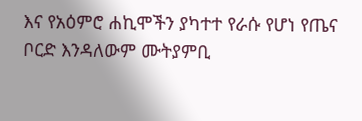እና የአዕምሮ ሐኪሞችን ያካተተ የራሱ የሆነ የጤና ቦርድ እንዳለውም ሙትያምቢ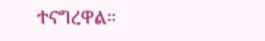ተናግረዋል።